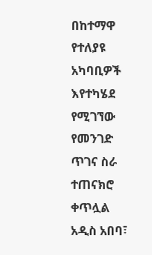በከተማዋ የተለያዩ አካባቢዎች እየተካሄደ የሚገኘው የመንገድ ጥገና ስራ ተጠናክሮ ቀጥሏል
አዲስ አበባ፣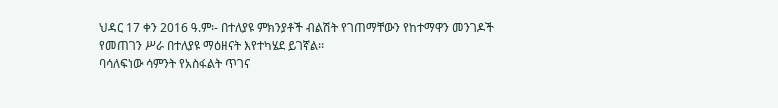ህዳር 17 ቀን 2016 ዓ.ም፡- በተለያዩ ምክንያቶች ብልሽት የገጠማቸውን የከተማዋን መንገዶች የመጠገን ሥራ በተለያዩ ማዕዘናት እየተካሄደ ይገኛል፡፡
ባሳለፍነው ሳምንት የአስፋልት ጥገና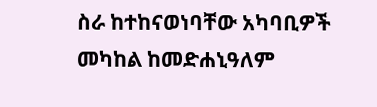ስራ ከተከናወነባቸው አካባቢዎች መካከል ከመድሐኒዓለም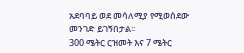አደባባይ ወደ መሳለሚያ የሚወሰደው መንገድ ይገኝበታል፡፡
300 ሜትር ርዝመት እና 7 ሜትር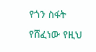የጎን ስፋት የሸፈነው የዚህ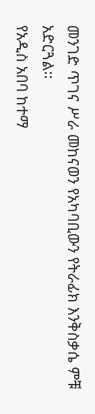መንገድ ጥገና ሥራ መከናወን የአካባቢውን የትራፊክ እንቅስቃሴ ምቹ አድርጓል፡፡
የአዲስ አበባ ከተማ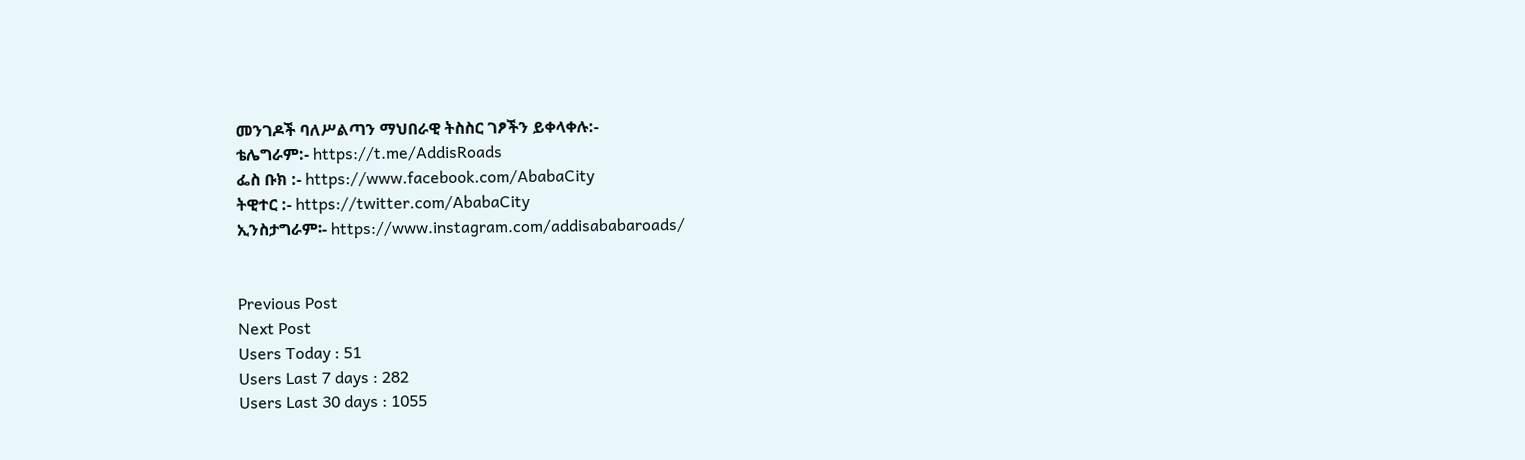መንገዶች ባለሥልጣን ማህበራዊ ትስስር ገፆችን ይቀላቀሉ:-
ቴሌግራም:- https://t.me/AddisRoads
ፌስ ቡክ :- https://www.facebook.com/AbabaCity
ትዊተር :- https://twitter.com/AbabaCity
ኢንስታግራም፡- https://www.instagram.com/addisababaroads/


Previous Post
Next Post
Users Today : 51
Users Last 7 days : 282
Users Last 30 days : 1055